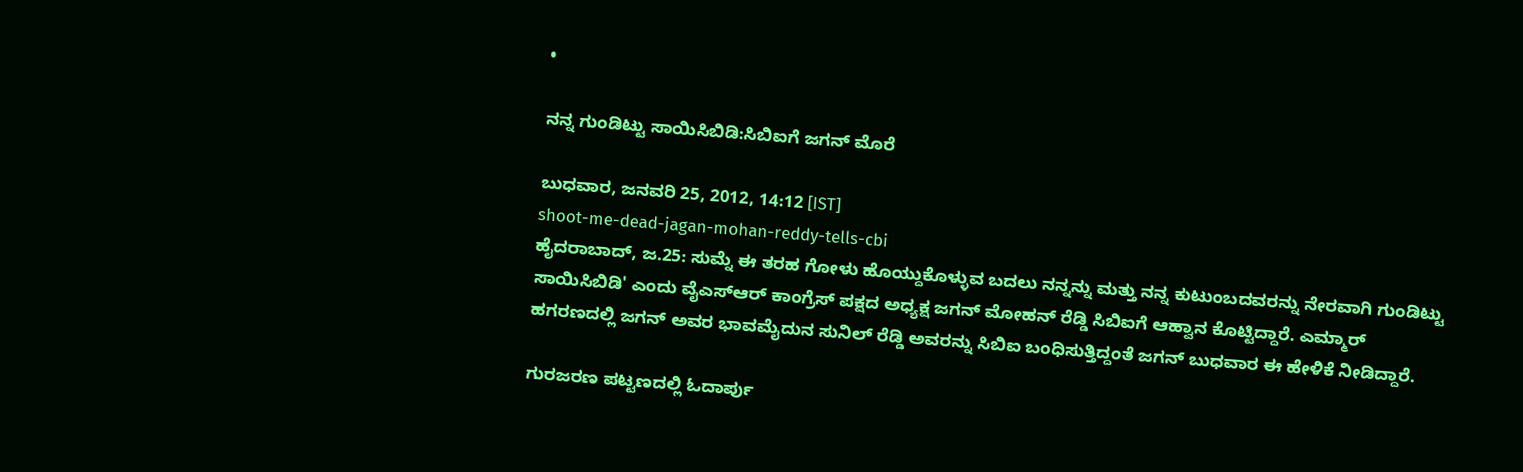•

ನನ್ನ ಗುಂಡಿಟ್ಟು ಸಾಯಿಸಿಬಿಡಿ:ಸಿಬಿಐಗೆ ಜಗನ್ ಮೊರೆ

ಬುಧವಾರ, ಜನವರಿ 25, 2012, 14:12 [IST]
shoot-me-dead-jagan-mohan-reddy-tells-cbi
ಹೈದರಾಬಾದ್, ಜ.25: ಸುಮ್ನೆ ಈ ತರಹ ಗೋಳು ಹೊಯ್ದುಕೊಳ್ಳುವ ಬದಲು ನನ್ನನ್ನು ಮತ್ತು ನನ್ನ ಕುಟುಂಬದವರನ್ನು ನೇರವಾಗಿ ಗುಂಡಿಟ್ಟು ಸಾಯಿಸಿಬಿಡಿ' ಎಂದು ವೈಎಸ್ಆರ್ ಕಾಂಗ್ರೆಸ್ ಪಕ್ಷದ ಅಧ್ಯಕ್ಷ ಜಗನ್ ಮೋಹನ್ ರೆಡ್ಡಿ ಸಿಬಿಐಗೆ ಆಹ್ವಾನ ಕೊಟ್ಟಿದ್ದಾರೆ. ಎಮ್ಮಾರ್ ಹಗರಣದಲ್ಲಿ ಜಗನ್ ಅವರ ಭಾವಮೈದುನ ಸುನಿಲ್ ರೆಡ್ಡಿ ಅವರನ್ನು ಸಿಬಿಐ ಬಂಧಿಸುತ್ತಿದ್ದಂತೆ ಜಗನ್ ಬುಧವಾರ ಈ ಹೇಳಿಕೆ ನೀಡಿದ್ದಾರೆ.

ಗುರಜರಣ ಪಟ್ಟಣದಲ್ಲಿ ಓದಾರ್ಪು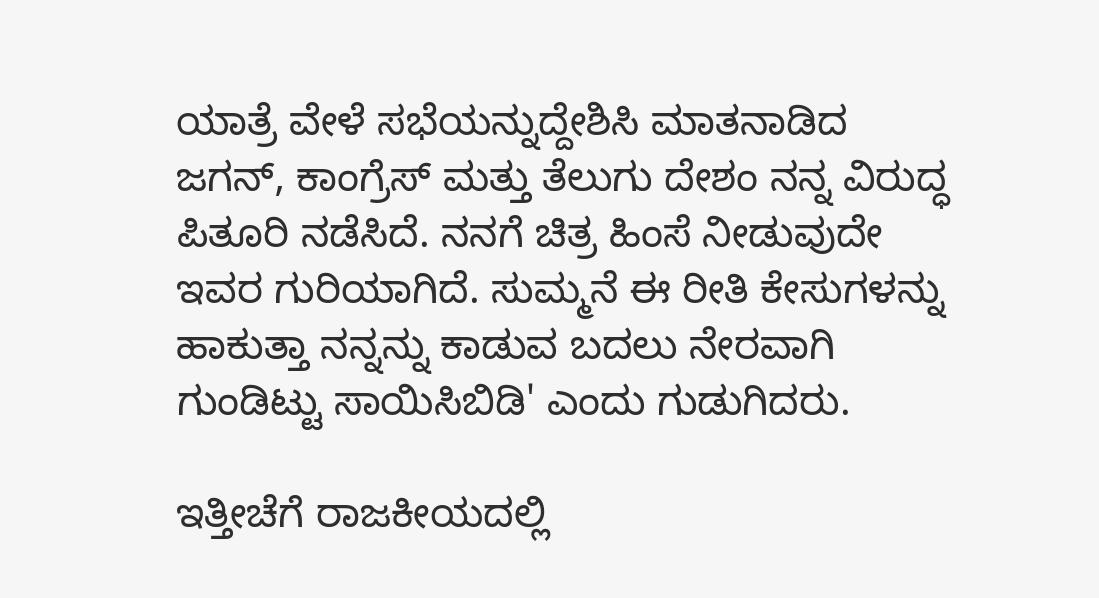ಯಾತ್ರೆ ವೇಳೆ ಸಭೆಯನ್ನುದ್ದೇಶಿಸಿ ಮಾತನಾಡಿದ ಜಗನ್, ಕಾಂಗ್ರೆಸ್ ಮತ್ತು ತೆಲುಗು ದೇಶಂ ನನ್ನ ವಿರುದ್ಧ ಪಿತೂರಿ ನಡೆಸಿದೆ. ನನಗೆ ಚಿತ್ರ ಹಿಂಸೆ ನೀಡುವುದೇ ಇವರ ಗುರಿಯಾಗಿದೆ. ಸುಮ್ಮನೆ ಈ ರೀತಿ ಕೇಸುಗಳನ್ನು ಹಾಕುತ್ತಾ ನನ್ನನ್ನು ಕಾಡುವ ಬದಲು ನೇರವಾಗಿ ಗುಂಡಿಟ್ಟು ಸಾಯಿಸಿಬಿಡಿ' ಎಂದು ಗುಡುಗಿದರು.

ಇತ್ತೀಚೆಗೆ ರಾಜಕೀಯದಲ್ಲಿ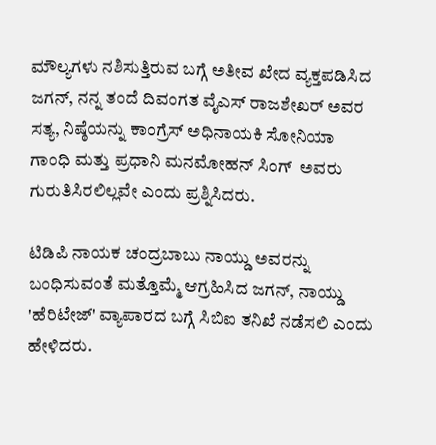ಮೌಲ್ಯಗಳು ನಶಿಸುತ್ತಿರುವ ಬಗ್ಗೆ ಅತೀವ ಖೇದ ವ್ಯಕ್ತಪಡಿಸಿದ ಜಗನ್, ನನ್ನ ತಂದೆ ದಿವಂಗತ ವೈಎಸ್ ರಾಜಶೇಖರ್ ಅವರ ಸತ್ಯ, ನಿಷ್ಠೆಯನ್ನು ಕಾಂಗ್ರೆಸ್ ಅಧಿನಾಯಕಿ ಸೋನಿಯಾ ಗಾಂಧಿ ಮತ್ತು ಪ್ರಧಾನಿ ಮನಮೋಹನ್ ಸಿಂಗ್  ಅವರು ಗುರುತಿಸಿರಲಿಲ್ಲವೇ ಎಂದು ಪ್ರಶ್ನಿಸಿದರು.

ಟಿಡಿಪಿ ನಾಯಕ ಚಂದ್ರಬಾಬು ನಾಯ್ಡು ಅವರನ್ನು ಬಂಧಿಸುವಂತೆ ಮತ್ತೊಮ್ಮೆ ಆಗ್ರಹಿಸಿದ ಜಗನ್, ನಾಯ್ಡು 'ಹೆರಿಟೇಜ್' ವ್ಯಾಪಾರದ ಬಗ್ಗೆ ಸಿಬಿಐ ತನಿಖೆ ನಡೆಸಲಿ ಎಂದು ಹೇಳಿದರು.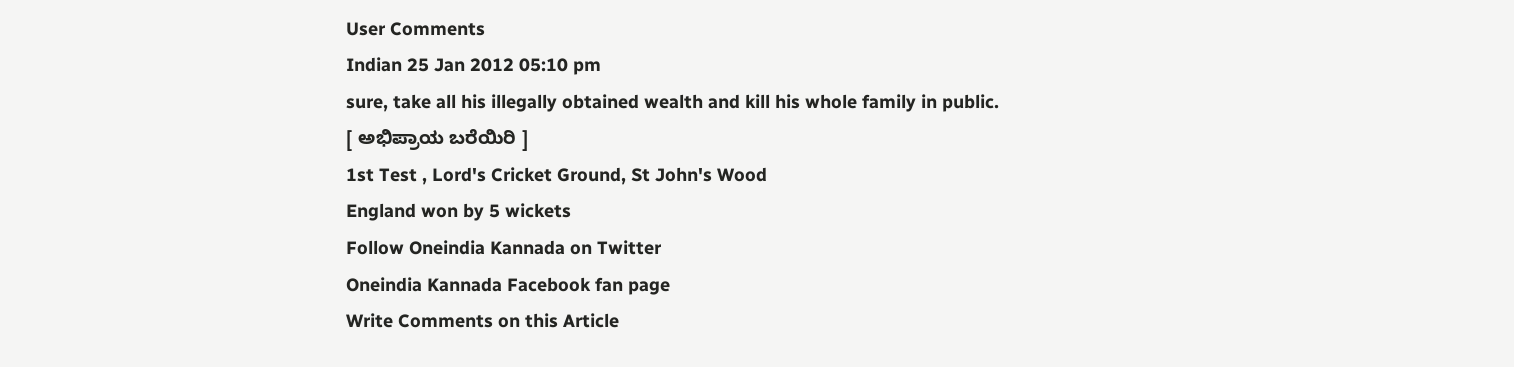User Comments
Indian 25 Jan 2012 05:10 pm
sure, take all his illegally obtained wealth and kill his whole family in public.
[ ಅಭಿಪ್ರಾಯ ಬರೆಯಿರಿ ]
1st Test , Lord's Cricket Ground, St John's Wood
England won by 5 wickets
Follow Oneindia Kannada on Twitter
Oneindia Kannada Facebook fan page
Write Comments on this Article